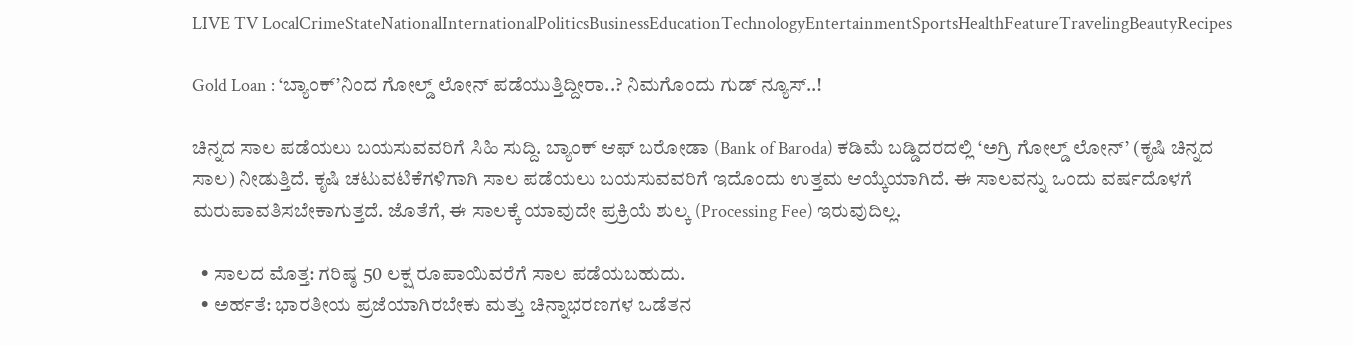LIVE TV LocalCrimeStateNationalInternationalPoliticsBusinessEducationTechnologyEntertainmentSportsHealthFeatureTravelingBeautyRecipes

Gold Loan : ‘ಬ್ಯಾಂಕ್‌’ನಿಂದ ಗೋಲ್ಡ್ ಲೋನ್ ಪಡೆಯುತ್ತಿದ್ದೀರಾ..? ನಿಮಗೊಂದು ಗುಡ್ ನ್ಯೂಸ್..!

ಚಿನ್ನದ ಸಾಲ ಪಡೆಯಲು ಬಯಸುವವರಿಗೆ ಸಿಹಿ ಸುದ್ದಿ. ಬ್ಯಾಂಕ್ ಆಫ್ ಬರೋಡಾ (Bank of Baroda) ಕಡಿಮೆ ಬಡ್ಡಿದರದಲ್ಲಿ ‘ಅಗ್ರಿ ಗೋಲ್ಡ್ ಲೋನ್’ (ಕೃಷಿ ಚಿನ್ನದ ಸಾಲ) ನೀಡುತ್ತಿದೆ. ಕೃಷಿ ಚಟುವಟಿಕೆಗಳಿಗಾಗಿ ಸಾಲ ಪಡೆಯಲು ಬಯಸುವವರಿಗೆ ಇದೊಂದು ಉತ್ತಮ ಆಯ್ಕೆಯಾಗಿದೆ. ಈ ಸಾಲವನ್ನು ಒಂದು ವರ್ಷದೊಳಗೆ ಮರುಪಾವತಿಸಬೇಕಾಗುತ್ತದೆ. ಜೊತೆಗೆ, ಈ ಸಾಲಕ್ಕೆ ಯಾವುದೇ ಪ್ರಕ್ರಿಯೆ ಶುಲ್ಕ (Processing Fee) ಇರುವುದಿಲ್ಲ.

  • ಸಾಲದ ಮೊತ್ತ: ಗರಿಷ್ಠ 50 ಲಕ್ಷ ರೂಪಾಯಿವರೆಗೆ ಸಾಲ ಪಡೆಯಬಹುದು.
  • ಅರ್ಹತೆ: ಭಾರತೀಯ ಪ್ರಜೆಯಾಗಿರಬೇಕು ಮತ್ತು ಚಿನ್ನಾಭರಣಗಳ ಒಡೆತನ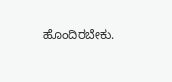ಹೊಂದಿರಬೇಕು.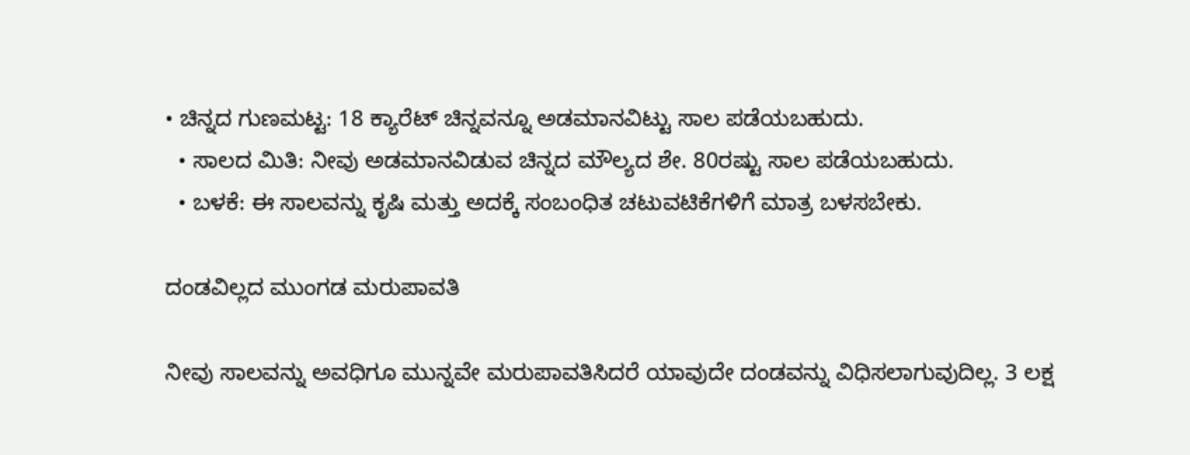• ಚಿನ್ನದ ಗುಣಮಟ್ಟ: 18 ಕ್ಯಾರೆಟ್ ಚಿನ್ನವನ್ನೂ ಅಡಮಾನವಿಟ್ಟು ಸಾಲ ಪಡೆಯಬಹುದು.
  • ಸಾಲದ ಮಿತಿ: ನೀವು ಅಡಮಾನವಿಡುವ ಚಿನ್ನದ ಮೌಲ್ಯದ ಶೇ. 80ರಷ್ಟು ಸಾಲ ಪಡೆಯಬಹುದು.
  • ಬಳಕೆ: ಈ ಸಾಲವನ್ನು ಕೃಷಿ ಮತ್ತು ಅದಕ್ಕೆ ಸಂಬಂಧಿತ ಚಟುವಟಿಕೆಗಳಿಗೆ ಮಾತ್ರ ಬಳಸಬೇಕು.

ದಂಡವಿಲ್ಲದ ಮುಂಗಡ ಮರುಪಾವತಿ

ನೀವು ಸಾಲವನ್ನು ಅವಧಿಗೂ ಮುನ್ನವೇ ಮರುಪಾವತಿಸಿದರೆ ಯಾವುದೇ ದಂಡವನ್ನು ವಿಧಿಸಲಾಗುವುದಿಲ್ಲ. 3 ಲಕ್ಷ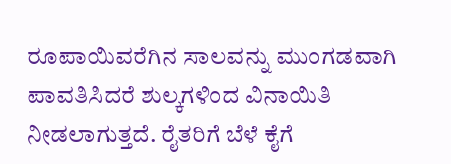ರೂಪಾಯಿವರೆಗಿನ ಸಾಲವನ್ನು ಮುಂಗಡವಾಗಿ ಪಾವತಿಸಿದರೆ ಶುಲ್ಕಗಳಿಂದ ವಿನಾಯಿತಿ ನೀಡಲಾಗುತ್ತದೆ. ರೈತರಿಗೆ ಬೆಳೆ ಕೈಗೆ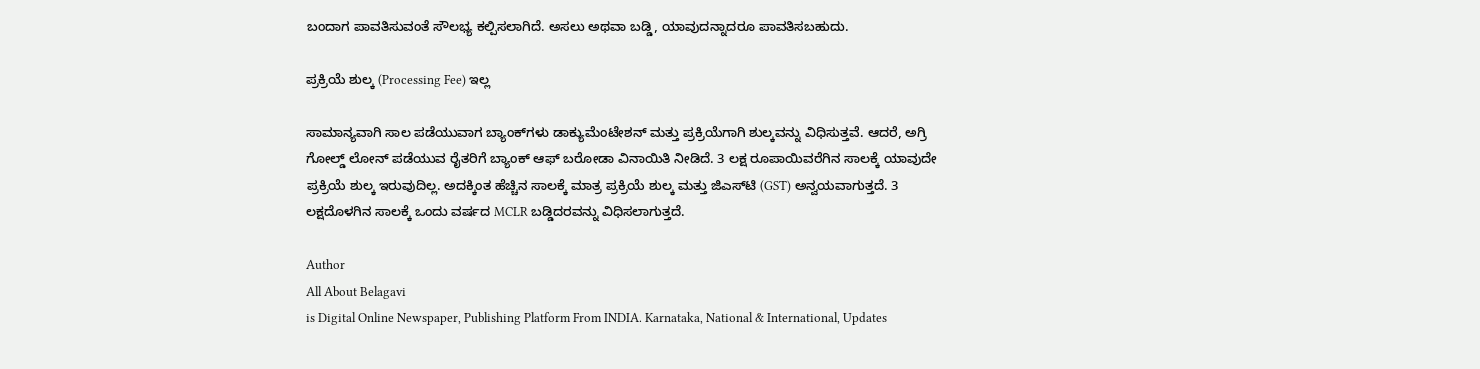ಬಂದಾಗ ಪಾವತಿಸುವಂತೆ ಸೌಲಭ್ಯ ಕಲ್ಪಿಸಲಾಗಿದೆ. ಅಸಲು ಅಥವಾ ಬಡ್ಡಿ, ಯಾವುದನ್ನಾದರೂ ಪಾವತಿಸಬಹುದು.

ಪ್ರಕ್ರಿಯೆ ಶುಲ್ಕ (Processing Fee) ಇಲ್ಲ

ಸಾಮಾನ್ಯವಾಗಿ ಸಾಲ ಪಡೆಯುವಾಗ ಬ್ಯಾಂಕ್‌ಗಳು ಡಾಕ್ಯುಮೆಂಟೇಶನ್ ಮತ್ತು ಪ್ರಕ್ರಿಯೆಗಾಗಿ ಶುಲ್ಕವನ್ನು ವಿಧಿಸುತ್ತವೆ. ಆದರೆ, ಅಗ್ರಿ ಗೋಲ್ಡ್ ಲೋನ್ ಪಡೆಯುವ ರೈತರಿಗೆ ಬ್ಯಾಂಕ್ ಆಫ್ ಬರೋಡಾ ವಿನಾಯಿತಿ ನೀಡಿದೆ. 3 ಲಕ್ಷ ರೂಪಾಯಿವರೆಗಿನ ಸಾಲಕ್ಕೆ ಯಾವುದೇ ಪ್ರಕ್ರಿಯೆ ಶುಲ್ಕ ಇರುವುದಿಲ್ಲ. ಅದಕ್ಕಿಂತ ಹೆಚ್ಚಿನ ಸಾಲಕ್ಕೆ ಮಾತ್ರ ಪ್ರಕ್ರಿಯೆ ಶುಲ್ಕ ಮತ್ತು ಜಿಎಸ್‌ಟಿ (GST) ಅನ್ವಯವಾಗುತ್ತದೆ. 3 ಲಕ್ಷದೊಳಗಿನ ಸಾಲಕ್ಕೆ ಒಂದು ವರ್ಷದ MCLR ಬಡ್ಡಿದರವನ್ನು ವಿಧಿಸಲಾಗುತ್ತದೆ.

Author
All About Belagavi
is Digital Online Newspaper, Publishing Platform From INDIA. Karnataka, National & International, Updates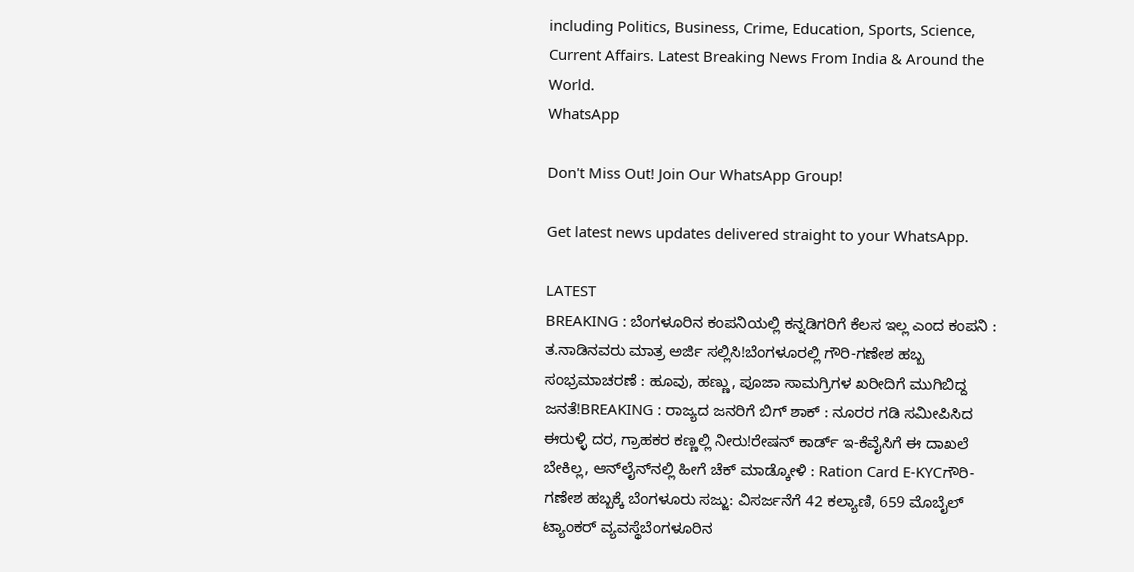including Politics, Business, Crime, Education, Sports, Science, Current Affairs. Latest Breaking News From India & Around the World.
WhatsApp

Don't Miss Out! Join Our WhatsApp Group!

Get latest news updates delivered straight to your WhatsApp.

LATEST
BREAKING : ಬೆಂಗಳೂರಿನ ಕಂಪನಿಯಲ್ಲಿ ಕನ್ನಡಿಗರಿಗೆ ಕೆಲಸ ಇಲ್ಲ ಎಂದ ಕಂಪನಿ : ತ.ನಾಡಿನವರು ಮಾತ್ರ ಅರ್ಜಿ ಸಲ್ಲಿಸಿ!ಬೆಂಗಳೂರಲ್ಲಿ ಗೌರಿ-ಗಣೇಶ ಹಬ್ಬ ಸಂಭ್ರಮಾಚರಣೆ : ಹೂವು, ಹಣ್ಣು, ಪೂಜಾ ಸಾಮಗ್ರಿಗಳ ಖರೀದಿಗೆ ಮುಗಿಬಿದ್ದ ಜನತೆ!BREAKING : ರಾಜ್ಯದ ಜನರಿಗೆ ಬಿಗ್ ಶಾಕ್ : ನೂರರ ಗಡಿ ಸಮೀಪಿಸಿದ ಈರುಳ್ಳಿ ದರ, ಗ್ರಾಹಕರ ಕಣ್ಣಲ್ಲಿ ನೀರು!ರೇಷನ್‌ ಕಾರ್ಡ್‌ ಇ-ಕೆವೈಸಿಗೆ ಈ ದಾಖಲೆ ಬೇಕಿಲ್ಲ, ಆನ್‌ಲೈನ್‌ನಲ್ಲಿ ಹೀಗೆ ಚೆಕ್‌ ಮಾಡ್ಕೋಳಿ : Ration Card E-KYCಗೌರಿ-ಗಣೇಶ ಹಬ್ಬಕ್ಕೆ ಬೆಂಗಳೂರು ಸಜ್ಜು: ವಿಸರ್ಜನೆಗೆ 42 ಕಲ್ಯಾಣಿ, 659 ಮೊಬೈಲ್ ಟ್ಯಾಂಕರ್ ವ್ಯವಸ್ಥೆಬೆಂಗಳೂರಿನ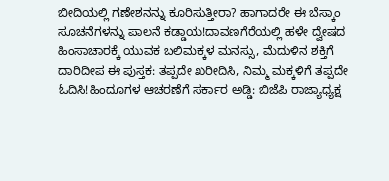ಬೀದಿಯಲ್ಲಿ ಗಣೇಶನನ್ನು ಕೂರಿಸುತ್ತೀರಾ? ಹಾಗಾದರೇ ಈ ಬೆಸ್ಕಾಂ ಸೂಚನೆಗಳನ್ನು ಪಾಲನೆ ಕಡ್ಡಾಯ!ದಾವಣಗೆರೆಯಲ್ಲಿ ಹಳೇ ದ್ವೇಷದ ಹಿಂಸಾಚಾರಕ್ಕೆ ಯುವಕ ಬಲಿಮಕ್ಕಳ ಮನಸ್ಸು, ಮೆದುಳಿನ ಶಕ್ತಿಗೆ ದಾರಿದೀಪ ಈ ಪುಸ್ತಕ: ತಪ್ಪದೇ ಖರೀದಿಸಿ, ನಿಮ್ಮ ಮಕ್ಕಳಿಗೆ ತಪ್ಪದೇ ಓದಿಸಿ!ಹಿಂದೂಗಳ ಆಚರಣೆಗೆ ಸರ್ಕಾರ ಅಡ್ಡಿ: ಬಿಜೆಪಿ ರಾಜ್ಯಾಧ್ಯಕ್ಷ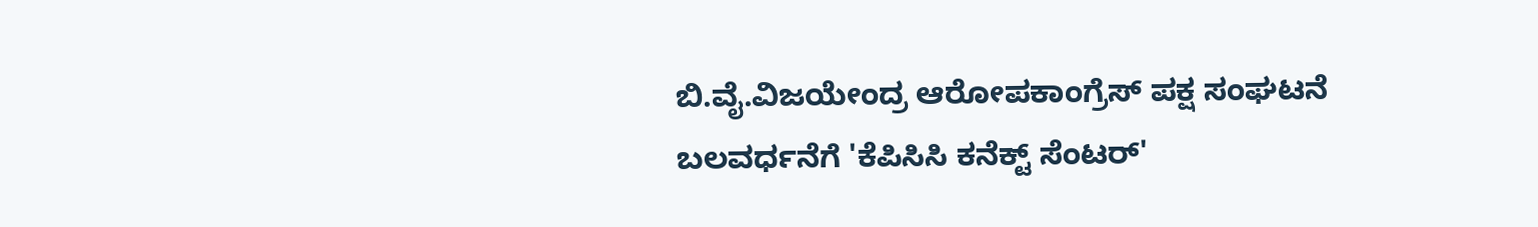ಬಿ.ವೈ.ವಿಜಯೇಂದ್ರ ಆರೋಪಕಾಂಗ್ರೆಸ್ ಪಕ್ಷ ಸಂಘಟನೆ ಬಲವರ್ಧನೆಗೆ 'ಕೆಪಿಸಿಸಿ ಕನೆಕ್ಟ್ ಸೆಂಟರ್'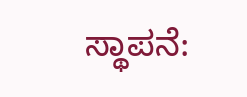ಸ್ಥಾಪನೆ: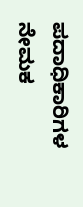ಪದಾಧಿಕಾರಿಗಳ ನೇಮಕ